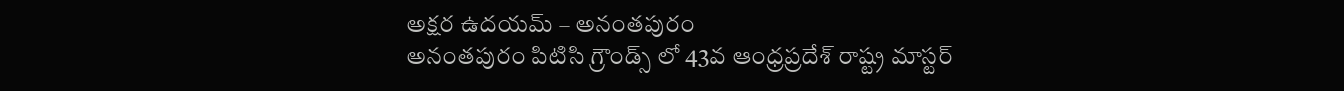అక్షర ఉదయమ్ – అనంతపురం
అనంతపురం పిటిసి గ్రౌండ్స్ లో 43వ ఆంధ్రప్రదేశ్ రాష్ట్ర మాస్టర్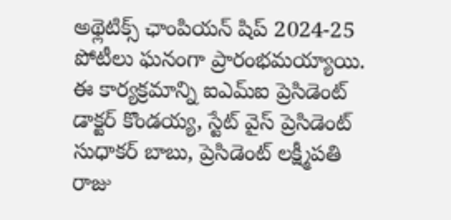అథ్లెటిక్స్ ఛాంపియన్ షిప్ 2024-25 పోటీలు ఘనంగా ప్రారంభమయ్యాయి. ఈ కార్యక్రమాన్ని ఐఎమ్ఐ ప్రెసిడెంట్ డాక్టర్ కొండయ్య, స్టేట్ వైస్ ప్రెసిడెంట్ సుధాకర్ బాబు, ప్రెసిడెంట్ లక్ష్మీపతి రాజు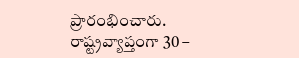ప్రారంభించారు. రాష్ట్రవ్యాప్తంగా 30 –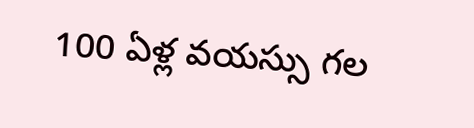100 ఏళ్ల వయస్సు గల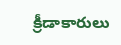క్రీడాకారులు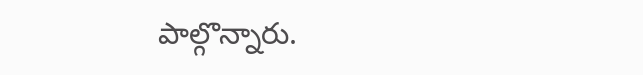పాల్గొన్నారు.